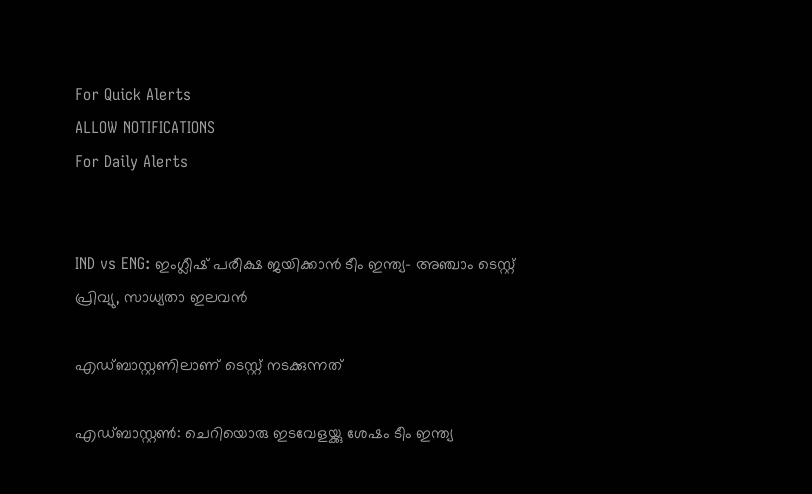For Quick Alerts
ALLOW NOTIFICATIONS
For Daily Alerts


IND vs ENG: ഇംഗ്ലീഷ് പരീക്ഷ ജയിക്കാന്‍ ടീം ഇന്ത്യ- അഞ്ചാം ടെസ്റ്റ് പ്രിവ്യു, സാധ്യതാ ഇലവന്‍

എഡ്ബാസ്റ്റണിലാണ് ടെസ്റ്റ് നടക്കുന്നത്

എഡ്ബാസ്റ്റണ്‍: ചെറിയൊരു ഇടവേളയ്ക്കു ശേഷം ടീം ഇന്ത്യ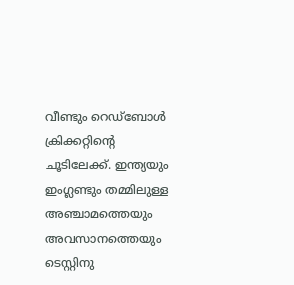വീണ്ടും റെഡ്‌ബോള്‍ ക്രിക്കറ്റിന്റെ ചൂടിലേക്ക്. ഇന്ത്യയും ഇംഗ്ലണ്ടും തമ്മിലുള്ള അഞ്ചാമത്തെയും അവസാനത്തെയും ടെസ്റ്റിനു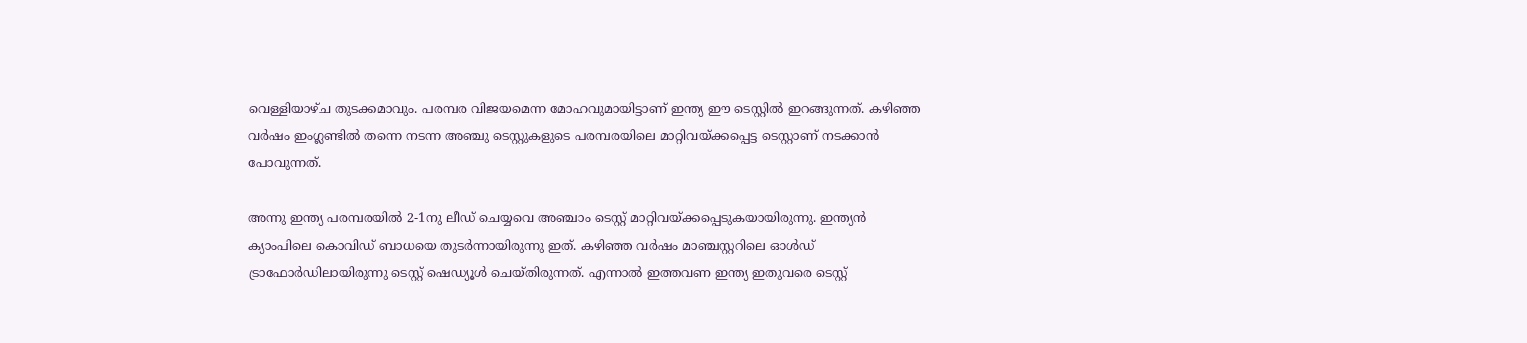വെള്ളിയാഴ്ച തുടക്കമാവും. പരമ്പര വിജയമെന്ന മോഹവുമായിട്ടാണ് ഇന്ത്യ ഈ ടെസ്റ്റില്‍ ഇറങ്ങുന്നത്. കഴിഞ്ഞ വര്‍ഷം ഇംഗ്ലണ്ടില്‍ തന്നെ നടന്ന അഞ്ചു ടെസ്റ്റുകളുടെ പരമ്പരയിലെ മാറ്റിവയ്ക്കപ്പെട്ട ടെസ്റ്റാണ് നടക്കാന്‍ പോവുന്നത്.

അന്നു ഇന്ത്യ പരമ്പരയില്‍ 2-1നു ലീഡ് ചെയ്യവെ അഞ്ചാം ടെസ്റ്റ് മാറ്റിവയ്ക്കപ്പെടുകയായിരുന്നു. ഇന്ത്യന്‍ ക്യാംപിലെ കൊവിഡ് ബാധയെ തുടര്‍ന്നായിരുന്നു ഇത്. കഴിഞ്ഞ വര്‍ഷം മാഞ്ചസ്റ്ററിലെ ഓള്‍ഡ് ട്രാഫോര്‍ഡിലായിരുന്നു ടെസ്റ്റ് ഷെഡ്യൂള്‍ ചെയ്തിരുന്നത്. എന്നാല്‍ ഇത്തവണ ഇന്ത്യ ഇതുവരെ ടെസ്റ്റ്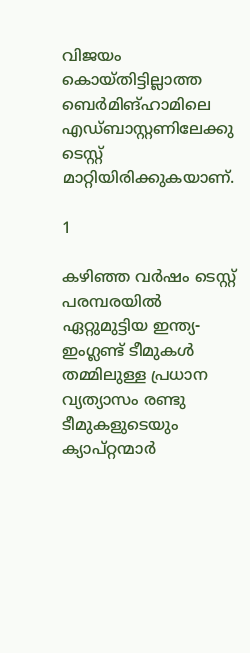വിജയം കൊയ്തിട്ടില്ലാത്ത ബെര്‍മിങ്ഹാമിലെ എഡ്ബാസ്റ്റണിലേക്കു ടെസ്റ്റ് മാറ്റിയിരിക്കുകയാണ്.

1

കഴിഞ്ഞ വര്‍ഷം ടെസ്റ്റ് പരമ്പരയില്‍ ഏറ്റുമുട്ടിയ ഇന്ത്യ- ഇംഗ്ലണ്ട് ടീമുകള്‍ തമ്മിലുള്ള പ്രധാന വ്യത്യാസം രണ്ടു ടീമുകളുടെയും ക്യാപ്റ്റന്മാര്‍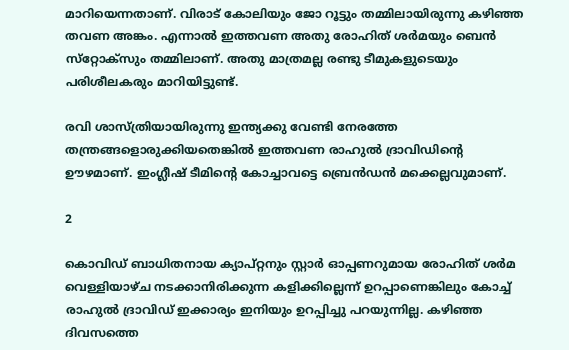മാറിയെന്നതാണ്. വിരാട് കോലിയും ജോ റൂട്ടും തമ്മിലായിരുന്നു കഴിഞ്ഞ തവണ അങ്കം. എന്നാല്‍ ഇത്തവണ അതു രോഹിത് ശര്‍മയും ബെന്‍ സ്‌റ്റോക്‌സും തമ്മിലാണ്. അതു മാത്രമല്ല രണ്ടു ടീമുകളുടെയും പരിശീലകരും മാറിയിട്ടുണ്ട്.

രവി ശാസ്ത്രിയായിരുന്നു ഇന്ത്യക്കു വേണ്ടി നേരത്തേ തന്ത്രങ്ങളൊരുക്കിയതെങ്കില്‍ ഇത്തവണ രാഹുല്‍ ദ്രാവിഡിന്റെ ഊഴമാണ്. ഇംഗ്ലീഷ് ടീമിന്റെ കോച്ചാവട്ടെ ബ്രെന്‍ഡന്‍ മക്കെല്ലവുമാണ്.

2

കൊവിഡ് ബാധിതനായ ക്യാപ്റ്റനും സ്റ്റാര്‍ ഓപ്പണറുമായ രോഹിത് ശര്‍മ വെള്ളിയാഴ്ച നടക്കാനിരിക്കുന്ന കളിക്കില്ലെന്ന് ഉറപ്പാണെങ്കിലും കോച്ച് രാഹുല്‍ ദ്രാവിഡ് ഇക്കാര്യം ഇനിയും ഉറപ്പിച്ചു പറയുന്നില്ല. കഴിഞ്ഞ ദിവസത്തെ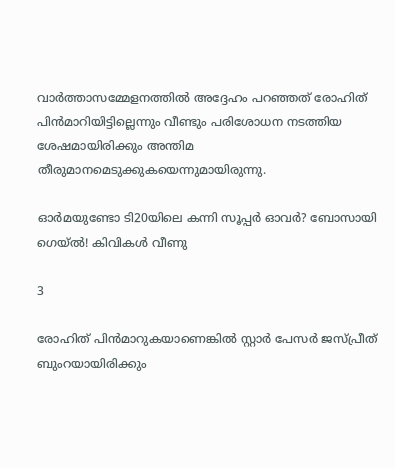വാര്‍ത്താസമ്മേളനത്തില്‍ അദ്ദേഹം പറഞ്ഞത് രോഹിത് പിന്‍മാറിയിട്ടില്ലെന്നും വീണ്ടും പരിശോധന നടത്തിയ ശേഷമായിരിക്കും അന്തിമ തീരുമാനമെടുക്കുകയെന്നുമായിരുന്നു.

ഓര്‍മയുണ്ടോ ടി20യിലെ കന്നി സൂപ്പര്‍ ഓവര്‍? ബോസായി ഗെയ്ല്‍! കിവികള്‍ വീണു

3

രോഹിത് പിന്‍മാറുകയാണെങ്കില്‍ സ്റ്റാര്‍ പേസര്‍ ജസ്പ്രീത് ബുംറയായിരിക്കും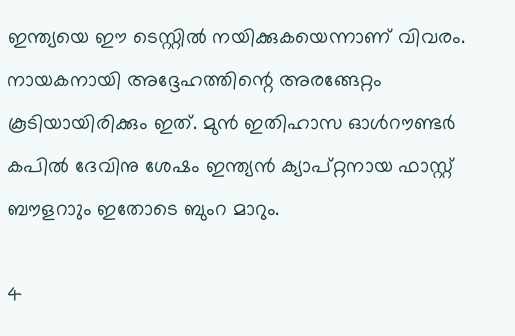ഇന്ത്യയെ ഈ ടെസ്റ്റില്‍ നയിക്കുകയെന്നാണ് വിവരം. നായകനായി അദ്ദേഹത്തിന്റെ അരങ്ങേറ്റം കൂടിയായിരിക്കും ഇത്. മുന്‍ ഇതിഹാസ ഓള്‍റൗണ്ടര്‍ കപില്‍ ദേവിനു ശേഷം ഇന്ത്യന്‍ ക്യാപ്റ്റനായ ഫാസ്റ്റ് ബൗളറാും ഇതോടെ ബുംറ മാറും.

4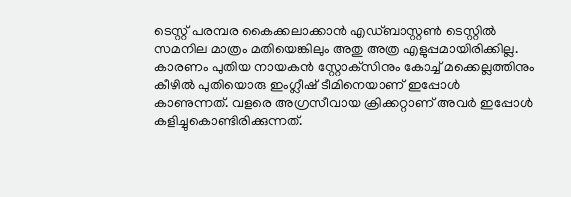ടെസ്റ്റ് പരമ്പര കൈക്കലാക്കാന്‍ എഡ്ബാസ്റ്റണ്‍ ടെസ്റ്റില്‍ സമനില മാത്രം മതിയെങ്കിലും അതു അത്ര എളുപ്പമായിരിക്കില്ല. കാരണം പുതിയ നായകന്‍ സ്റ്റോക്‌സിനും കോച്ച് മക്കെല്ലത്തിനും കീഴില്‍ പുതിയൊരു ഇംഗ്ലീഷ് ടീമിനെയാണ് ഇപ്പോള്‍ കാണുന്നത്. വളരെ അഗ്രസീവായ ക്രിക്കറ്റാണ് അവര്‍ ഇപ്പോള്‍ കളിച്ചുകൊണ്ടിരിക്കുന്നത്.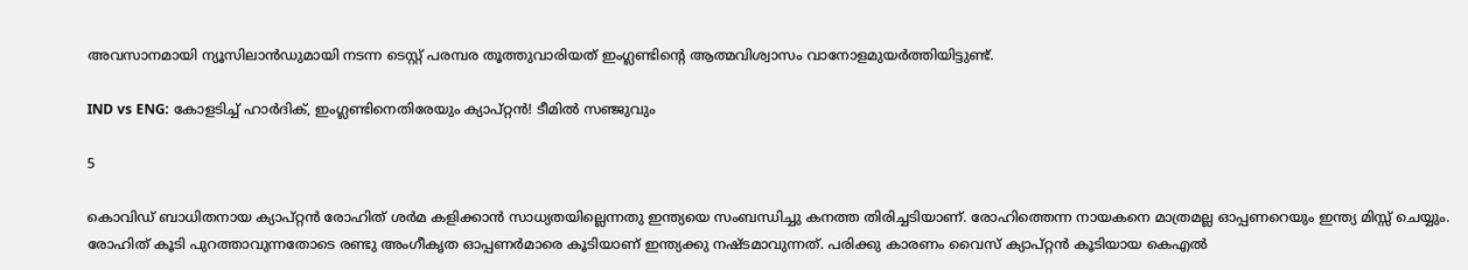അവസാനമായി ന്യൂസിലാന്‍ഡുമായി നടന്ന ടെസ്റ്റ് പരമ്പര തൂത്തുവാരിയത് ഇംഗ്ലണ്ടിന്റെ ആത്മവിശ്വാസം വാനോളമുയര്‍ത്തിയിട്ടുണ്ട്.

IND vs ENG: കോളടിച്ച് ഹാര്‍ദിക്, ഇംഗ്ലണ്ടിനെതിരേയും ക്യാപ്റ്റന്‍! ടീമില്‍ സഞ്ജുവും

5

കൊവിഡ് ബാധിതനായ ക്യാപ്റ്റന്‍ രോഹിത് ശര്‍മ കളിക്കാന്‍ സാധ്യതയില്ലെന്നതു ഇന്ത്യയെ സംബന്ധിച്ചു കനത്ത തിരിച്ചടിയാണ്. രോഹിത്തെന്ന നായകനെ മാത്രമല്ല ഓപ്പണറെയും ഇന്ത്യ മിസ്സ് ചെയ്യും. രോഹിത് കൂടി പുറത്താവുന്നതോടെ രണ്ടു അംഗീകൃത ഓപ്പണര്‍മാരെ കൂടിയാണ് ഇന്ത്യക്കു നഷ്ടമാവുന്നത്. പരിക്കു കാരണം വൈസ് ക്യാപ്റ്റന്‍ കൂടിയായ കെഎല്‍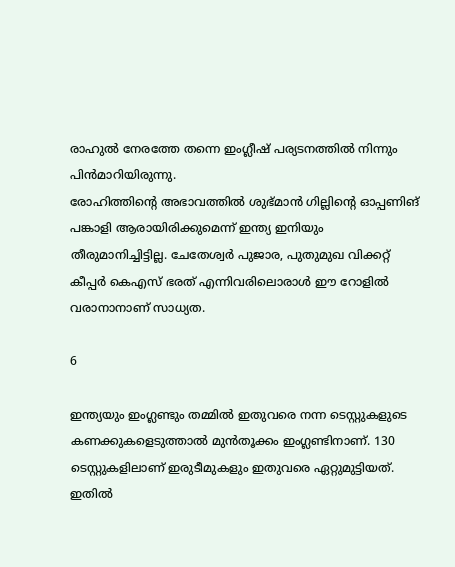രാഹുല്‍ നേരത്തേ തന്നെ ഇംഗ്ലീഷ് പര്യടനത്തില്‍ നിന്നും പിന്‍മാറിയിരുന്നു.
രോഹിത്തിന്റെ അഭാവത്തില്‍ ശുഭ്മാന്‍ ഗില്ലിന്റെ ഓപ്പണിങ് പങ്കാളി ആരായിരിക്കുമെന്ന് ഇന്ത്യ ഇനിയും തീരുമാനിച്ചിട്ടില്ല. ചേതേശ്വര്‍ പുജാര, പുതുമുഖ വിക്കറ്റ് കീപ്പര്‍ കെഎസ് ഭരത് എന്നിവരിലൊരാള്‍ ഈ റോളില്‍ വരാനാനാണ് സാധ്യത.

6

ഇന്ത്യയും ഇംഗ്ലണ്ടും തമ്മില്‍ ഇതുവരെ നന്ന ടെസ്റ്റുകളുടെ കണക്കുകളെടുത്താല്‍ മുന്‍തൂക്കം ഇംഗ്ലണ്ടിനാണ്. 130 ടെസ്റ്റുകളിലാണ് ഇരുടീമുകളും ഇതുവരെ ഏറ്റുമുട്ടിയത്. ഇതില്‍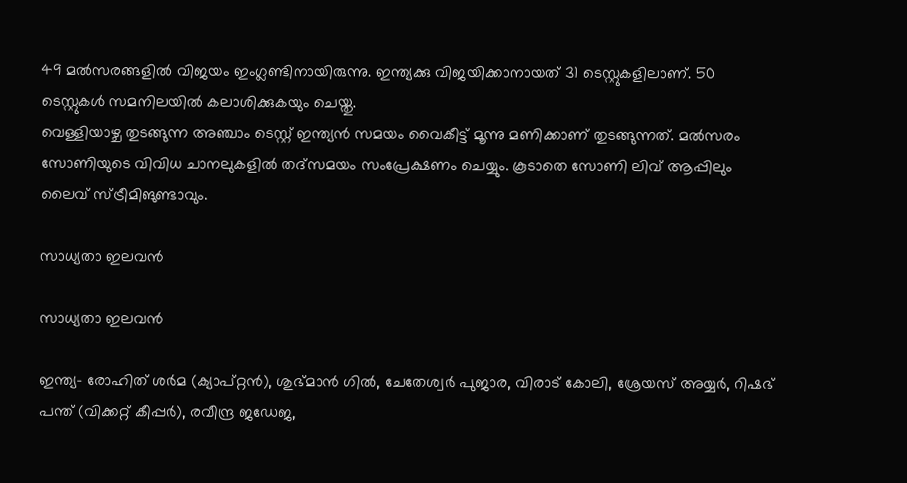49 മല്‍സരങ്ങളില്‍ വിജയം ഇംഗ്ലണ്ടിനായിരുന്നു. ഇന്ത്യക്കു വിജയിക്കാനായത് 31 ടെസ്റ്റുകളിലാണ്. 50 ടെസ്റ്റുകള്‍ സമനിലയില്‍ കലാശിക്കുകയും ചെയ്തു.
വെള്ളിയാഴ്ച തുടങ്ങുന്ന അഞ്ചാം ടെസ്റ്റ് ഇന്ത്യന്‍ സമയം വൈകീട്ട് മൂന്നു മണിക്കാണ് തുടങ്ങുന്നത്. മല്‍സരം സോണിയുടെ വിവിധ ചാനലുകളില്‍ തദ്‌സമയം സംപ്രേക്ഷണം ചെയ്യും. കൂടാതെ സോണി ലിവ് ആപ്പിലും ലൈവ് സ്ട്രീമിങുണ്ടാവും.

സാധ്യതാ ഇലവന്‍

സാധ്യതാ ഇലവന്‍

ഇന്ത്യ- രോഹിത് ശര്‍മ (ക്യാപ്റ്റന്‍), ശുഭ്മാന്‍ ഗില്‍, ചേതേശ്വര്‍ പുജാര, വിരാട് കോലി, ശ്രേയസ് അയ്യര്‍, റിഷഭ് പന്ത് (വിക്കറ്റ് കീപ്പര്‍), രവീന്ദ്ര ജഡേജ,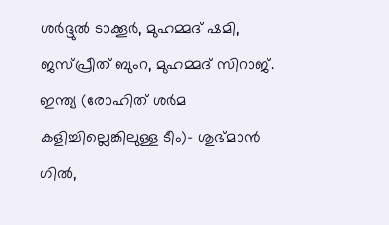ശര്‍ദ്ദുല്‍ ടാക്കൂര്‍, മുഹമ്മദ് ഷമി, ജസ്പ്രീത് ബുംറ, മുഹമ്മദ് സിറാജ്.
ഇന്ത്യ (രോഹിത് ശര്‍മ കളിച്ചില്ലെങ്കിലുള്ള ടീം)- ശുഭ്മാന്‍ ഗില്‍,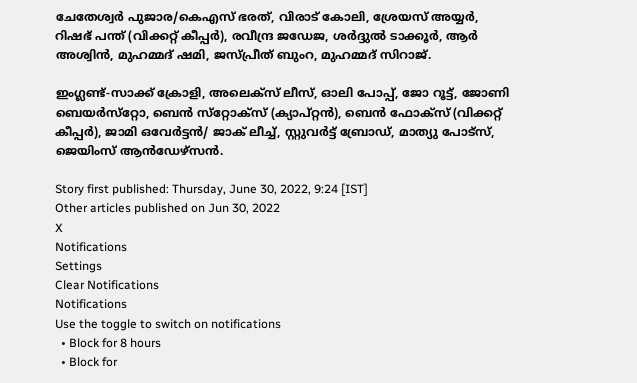ചേതേശ്വര്‍ പുജാര/കെഎസ് ഭരത്, വിരാട് കോലി, ശ്രേയസ് അയ്യര്‍, റിഷഭ് പന്ത് (വിക്കറ്റ് കീപ്പര്‍), രവീന്ദ്ര ജഡേജ, ശര്‍ദ്ദുല്‍ ടാക്കൂര്‍, ആര്‍ അശ്വിന്‍, മുഹമ്മദ് ഷമി, ജസ്പ്രീത് ബുംറ, മുഹമ്മദ് സിറാജ്.

ഇംഗ്ലണ്ട്-സാക്ക് ക്രോളി, അലെക്‌സ് ലീസ്, ഓലി പോപ്പ്, ജോ റൂട്ട്, ജോണി ബെയര്‍സ്‌റ്റോ, ബെന്‍ സ്‌റ്റോക്‌സ് (ക്യാപ്റ്റന്‍), ബെന്‍ ഫോക്‌സ് (വിക്കറ്റ് കീപ്പര്‍), ജാമി ഒവേര്‍ട്ടന്‍/ ജാക് ലീച്ച്, സ്റ്റുവര്‍ട്ട് ബ്രോഡ്, മാത്യു പോട്‌സ്, ജെയിംസ് ആന്‍ഡേഴ്‌സന്‍.

Story first published: Thursday, June 30, 2022, 9:24 [IST]
Other articles published on Jun 30, 2022
X
Notifications
Settings
Clear Notifications
Notifications
Use the toggle to switch on notifications
  • Block for 8 hours
  • Block for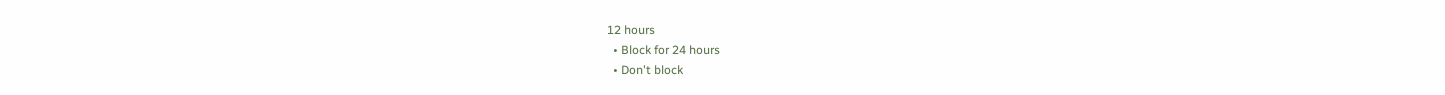12 hours
  • Block for 24 hours
  • Don't block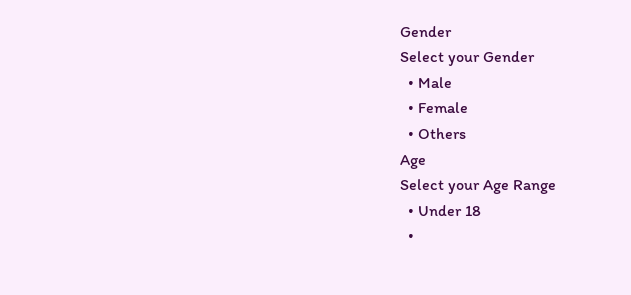Gender
Select your Gender
  • Male
  • Female
  • Others
Age
Select your Age Range
  • Under 18
  •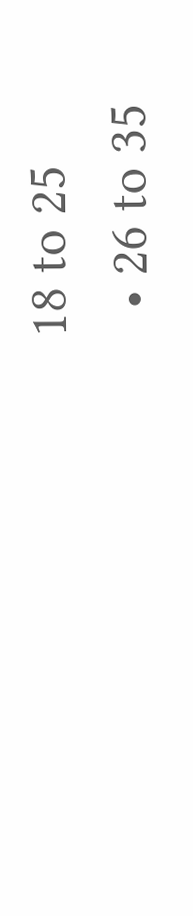18 to 25
  • 26 to 35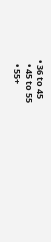• 36 to 45
  • 45 to 55
  • 55+